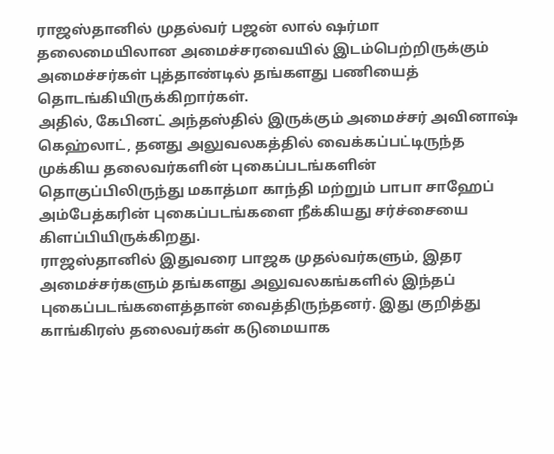ராஜஸ்தானில் முதல்வர் பஜன் லால் ஷர்மா தலைமையிலான அமைச்சரவையில் இடம்பெற்றிருக்கும் அமைச்சர்கள் புத்தாண்டில் தங்களது பணியைத் தொடங்கியிருக்கிறார்கள்.
அதில், கேபினட் அந்தஸ்தில் இருக்கும் அமைச்சர் அவினாஷ் கெஹ்லாட், தனது அலுவலகத்தில் வைக்கப்பட்டிருந்த முக்கிய தலைவர்களின் புகைப்படங்களின் தொகுப்பிலிருந்து மகாத்மா காந்தி மற்றும் பாபா சாஹேப் அம்பேத்கரின் புகைப்படங்களை நீக்கியது சர்ச்சையை கிளப்பியிருக்கிறது.
ராஜஸ்தானில் இதுவரை பாஜக முதல்வர்களும், இதர அமைச்சர்களும் தங்களது அலுவலகங்களில் இந்தப் புகைப்படங்களைத்தான் வைத்திருந்தனர். இது குறித்து காங்கிரஸ் தலைவர்கள் கடுமையாக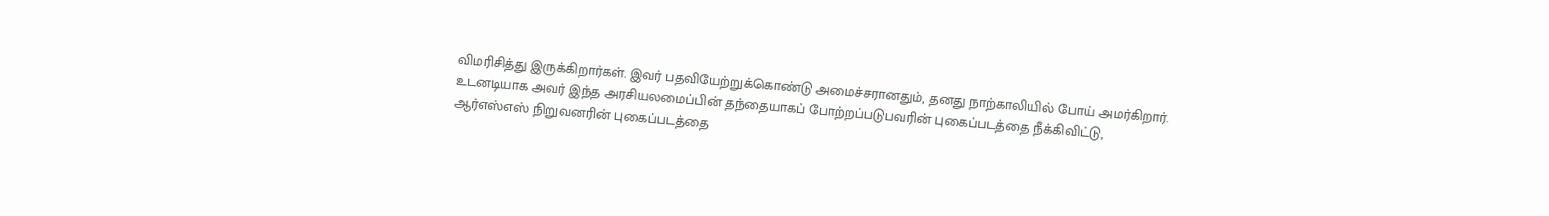விமரிசித்து இருக்கிறார்கள். இவர் பதவியேற்றுக்கொண்டு அமைச்சரானதும், தனது நாற்காலியில் போய் அமர்கிறார். உடனடியாக அவர் இந்த அரசியலமைப்பின் தந்தையாகப் போற்றப்படுபவரின் புகைப்படத்தை நீக்கிவிட்டு, ஆர்எஸ்எஸ் நிறுவனரின் புகைப்படத்தை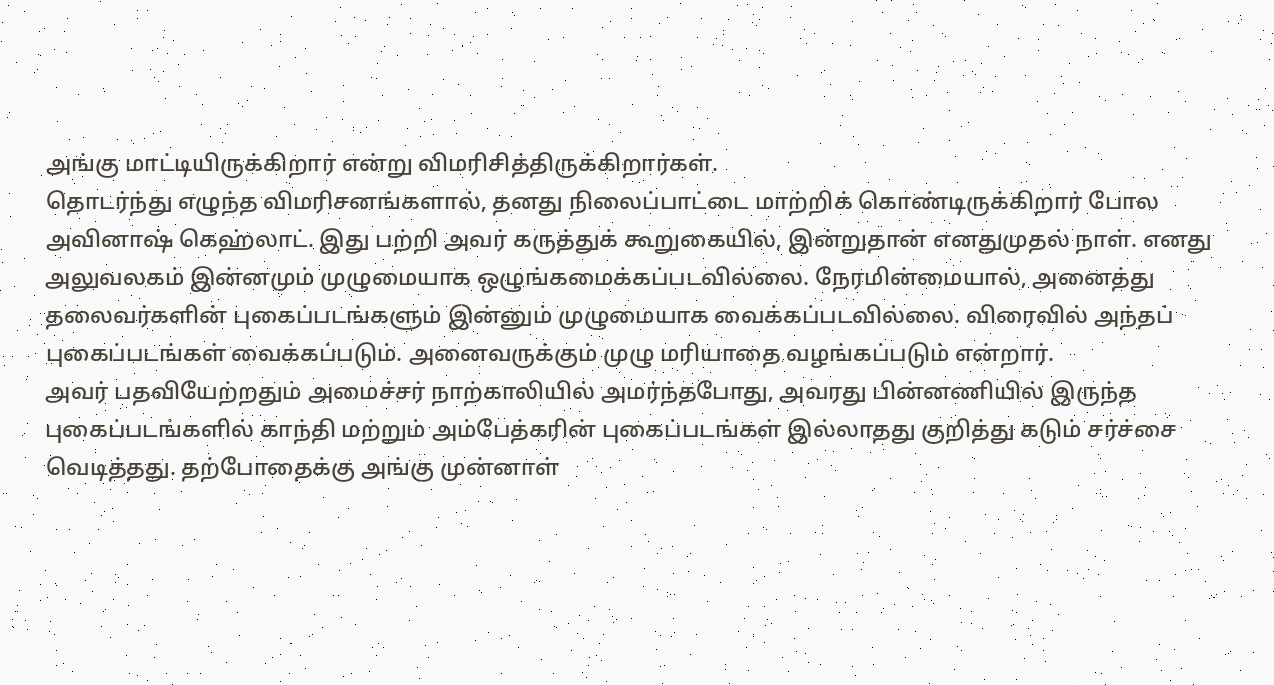அங்கு மாட்டியிருக்கிறார் என்று விமரிசித்திருக்கிறார்கள்.
தொடர்ந்து எழுந்த விமரிசனங்களால், தனது நிலைப்பாட்டை மாற்றிக் கொண்டிருக்கிறார் போல அவினாஷ் கெஹ்லாட். இது பற்றி அவர் கருத்துக் கூறுகையில், இன்றுதான் எனதுமுதல் நாள். எனது அலுவலகம் இன்னமும் முழுமையாக ஒழுங்கமைக்கப்படவில்லை. நேரமின்மையால், அனைத்து தலைவர்களின் புகைப்படங்களும் இன்னும் முழுமையாக வைக்கப்படவில்லை. விரைவில் அந்தப் புகைப்படங்கள் வைக்கப்படும். அனைவருக்கும் முழு மரியாதை வழங்கப்படும் என்றார்.
அவர் பதவியேற்றதும் அமைச்சர் நாற்காலியில் அமர்ந்தபோது, அவரது பின்னணியில் இருந்த புகைப்படங்களில் காந்தி மற்றும் அம்பேத்கரின் புகைப்படங்கள் இல்லாதது குறித்து கடும் சர்ச்சை வெடித்தது. தற்போதைக்கு அங்கு முன்னாள்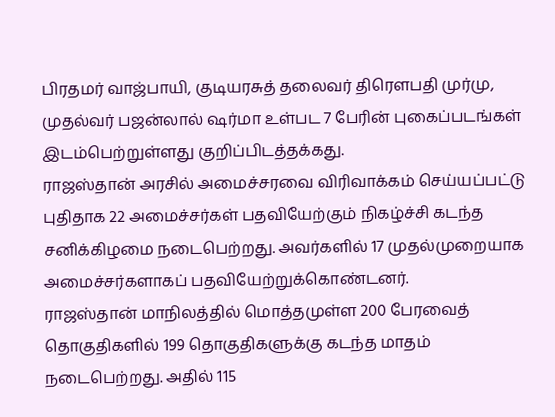பிரதமர் வாஜ்பாயி, குடியரசுத் தலைவர் திரௌபதி முர்மு, முதல்வர் பஜன்லால் ஷர்மா உள்பட 7 பேரின் புகைப்படங்கள் இடம்பெற்றுள்ளது குறிப்பிடத்தக்கது.
ராஜஸ்தான் அரசில் அமைச்சரவை விரிவாக்கம் செய்யப்பட்டு புதிதாக 22 அமைச்சர்கள் பதவியேற்கும் நிகழ்ச்சி கடந்த சனிக்கிழமை நடைபெற்றது. அவர்களில் 17 முதல்முறையாக அமைச்சர்களாகப் பதவியேற்றுக்கொண்டனர்.
ராஜஸ்தான் மாநிலத்தில் மொத்தமுள்ள 200 பேரவைத் தொகுதிகளில் 199 தொகுதிகளுக்கு கடந்த மாதம் நடைபெற்றது. அதில் 115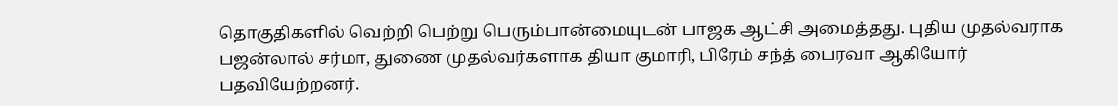தொகுதிகளில் வெற்றி பெற்று பெரும்பான்மையுடன் பாஜக ஆட்சி அமைத்தது. புதிய முதல்வராக பஜன்லால் சர்மா, துணை முதல்வர்களாக தியா குமாரி, பிரேம் சந்த் பைரவா ஆகியோர் பதவியேற்றனர்.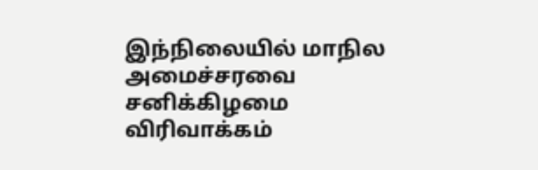இந்நிலையில் மாநில அமைச்சரவை சனிக்கிழமை விரிவாக்கம்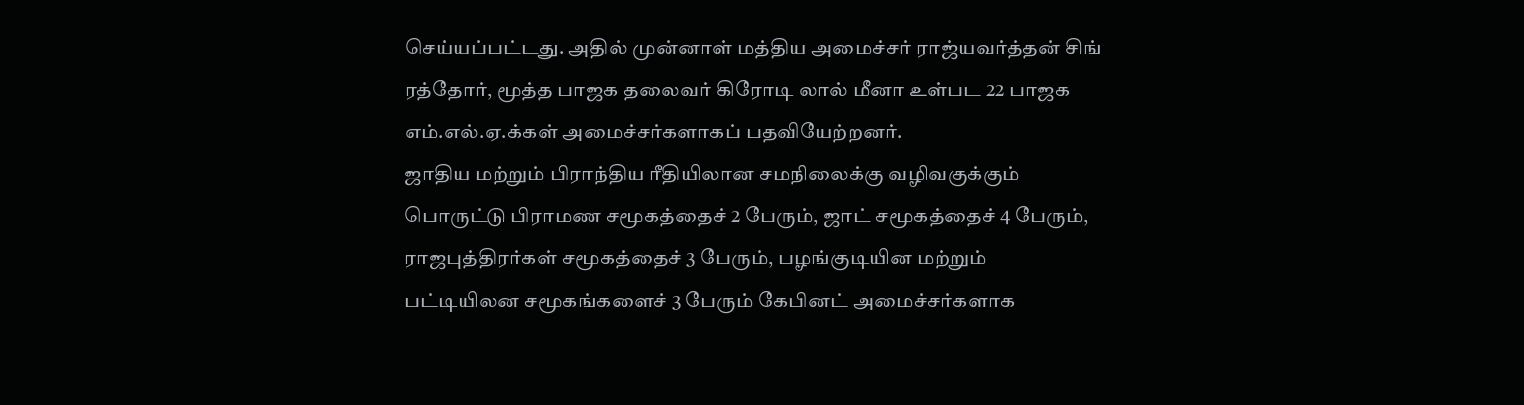செய்யப்பட்டது. அதில் முன்னாள் மத்திய அமைச்சர் ராஜ்யவர்த்தன் சிங் ரத்தோர், மூத்த பாஜக தலைவர் கிரோடி லால் மீனா உள்பட 22 பாஜக எம்.எல்.ஏ.க்கள் அமைச்சர்களாகப் பதவியேற்றனர்.
ஜாதிய மற்றும் பிராந்திய ரீதியிலான சமநிலைக்கு வழிவகுக்கும் பொருட்டு பிராமண சமூகத்தைச் 2 பேரும், ஜாட் சமூகத்தைச் 4 பேரும், ராஜபுத்திரர்கள் சமூகத்தைச் 3 பேரும், பழங்குடியின மற்றும் பட்டியிலன சமூகங்களைச் 3 பேரும் கேபினட் அமைச்சர்களாக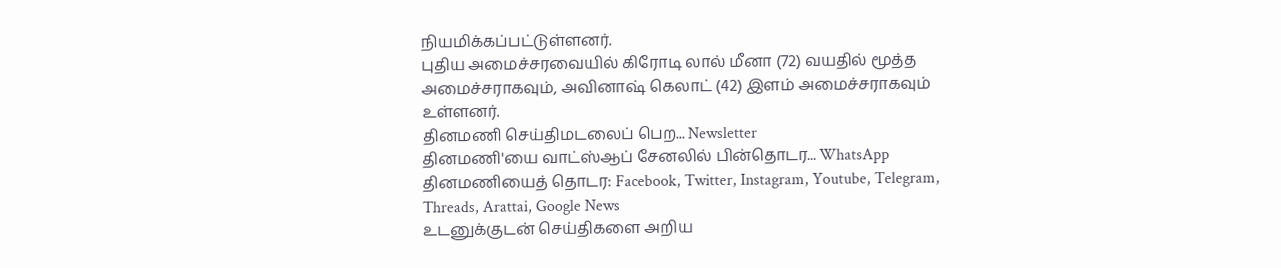நியமிக்கப்பட்டுள்ளனர்.
புதிய அமைச்சரவையில் கிரோடி லால் மீனா (72) வயதில் மூத்த அமைச்சராகவும், அவினாஷ் கெலாட் (42) இளம் அமைச்சராகவும் உள்ளனர்.
தினமணி செய்திமடலைப் பெற... Newsletter
தினமணி'யை வாட்ஸ்ஆப் சேனலில் பின்தொடர... WhatsApp
தினமணியைத் தொடர: Facebook, Twitter, Instagram, Youtube, Telegram, Threads, Arattai, Google News
உடனுக்குடன் செய்திகளை அறிய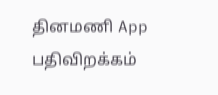தினமணி App பதிவிறக்கம்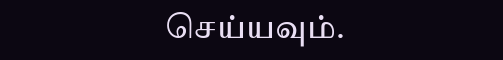செய்யவும்.